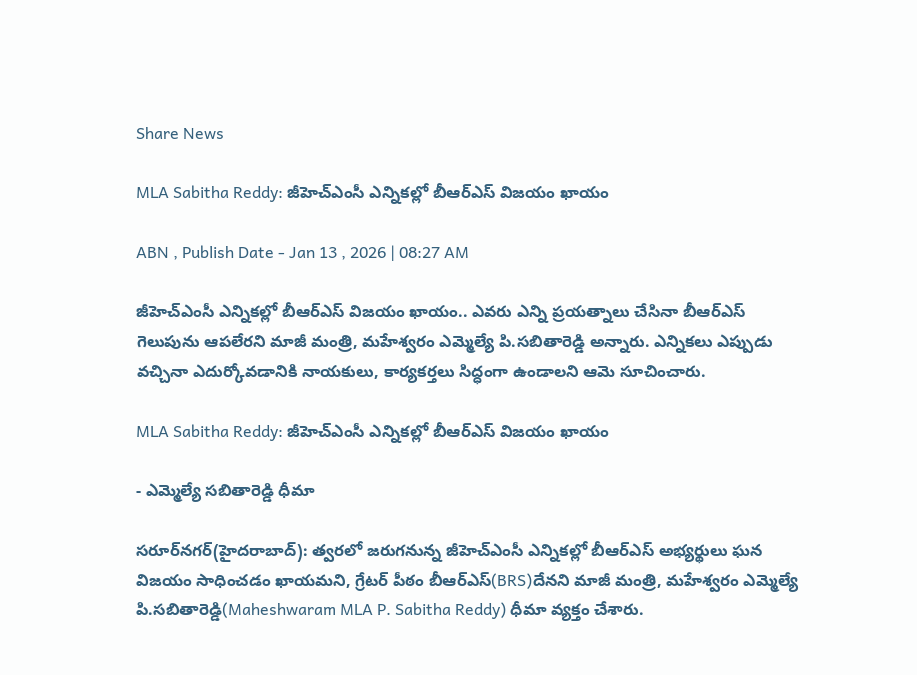Share News

MLA Sabitha Reddy: జీహెచ్‌ఎంసీ ఎన్నికల్లో బీఆర్‌ఎస్‌ విజయం ఖాయం

ABN , Publish Date - Jan 13 , 2026 | 08:27 AM

జీహెచ్‌ఎంసీ ఎన్నికల్లో బీఆర్‌ఎస్‌ విజయం ఖాయం.. ఎవరు ఎన్ని ప్రయత్నాలు చేసినా బీఆర్‌ఎస్‌ గెలుపును ఆపలేరని మాజీ మంత్రి, మహేశ్వరం ఎమ్మెల్యే పి.సబితారెడ్డి అన్నారు. ఎన్నికలు ఎప్పుడు వచ్చినా ఎదుర్కోవడానికి నాయకులు, కార్యకర్తలు సిద్ధంగా ఉండాలని ఆమె సూచించారు.

MLA Sabitha Reddy: జీహెచ్‌ఎంసీ ఎన్నికల్లో బీఆర్‌ఎస్‌ విజయం ఖాయం

- ఎమ్మెల్యే సబితారెడ్డి ధీమా

సరూర్‌నగర్‌(హైదరాబాద్): త్వరలో జరుగనున్న జీహెచ్‌ఎంసీ ఎన్నికల్లో బీఆర్‌ఎస్‌ అభ్యర్థులు ఘన విజయం సాధించడం ఖాయమని, గ్రేటర్‌ పీఠం బీఆర్‌ఎస్(BRS)దేనని మాజీ మంత్రి, మహేశ్వరం ఎమ్మెల్యే పి.సబితారెడ్డి(Maheshwaram MLA P. Sabitha Reddy) ధీమా వ్యక్తం చేశారు.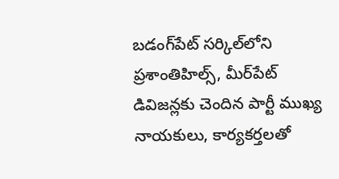బడంగ్‌పేట్‌ సర్కిల్‌లోని ప్రశాంతిహిల్స్‌, మీర్‌పేట్‌ డివిజన్లకు చెందిన పార్టీ ముఖ్య నాయకులు, కార్యకర్తలతో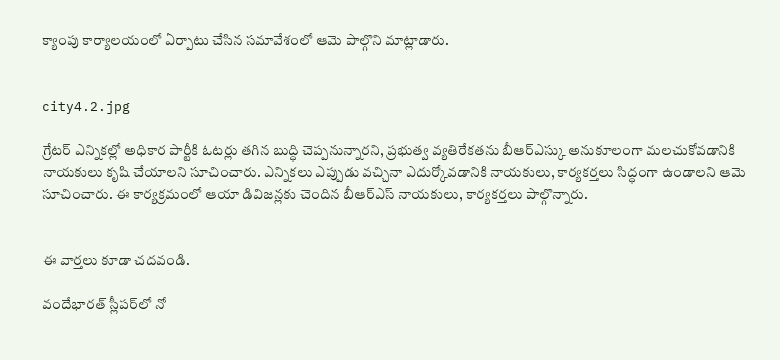క్యాంపు కార్యాలయంలో ఏర్పాటు చేసిన సమావేశంలో ఆమె పాల్గొని మాట్లాడారు.


city4.2.jpg

గ్రేటర్‌ ఎన్నికల్లో అధికార పార్టీకి ఓటర్లు తగిన బుద్ధి చెప్పనున్నారని, ప్రభుత్వ వ్యతిరేకతను బీఆర్‌ఎస్కు అనుకూలంగా మలచుకోవడానికి నాయకులు కృషి చేయాలని సూచించారు. ఎన్నికలు ఎప్పుడు వచ్చినా ఎదుర్కోవడానికి నాయకులు, కార్యకర్తలు సిద్ధంగా ఉండాలని ఆమె సూచించారు. ఈ కార్యక్రమంలో ఆయా డివిజన్లకు చెందిన బీఆర్‌ఎస్‌ నాయకులు, కార్యకర్తలు పాల్గొన్నారు.


ఈ వార్తలు కూడా చదవండి.

వందేభారత్‌ స్లీపర్‌లో నో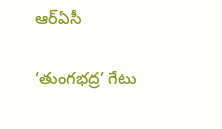ఆర్‌ఏసీ

‘తుంగభద్ర’ గేటు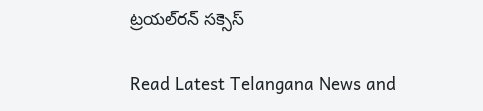ట్రయల్‌రన్‌ సక్సెస్‌

Read Latest Telangana News and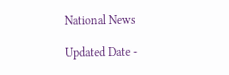National News

Updated Date -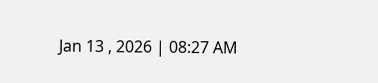Jan 13 , 2026 | 08:27 AM